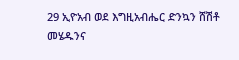29 ኢዮአብ ወደ እግዚአብሔር ድንኳን ሸሽቶ መሄዱንና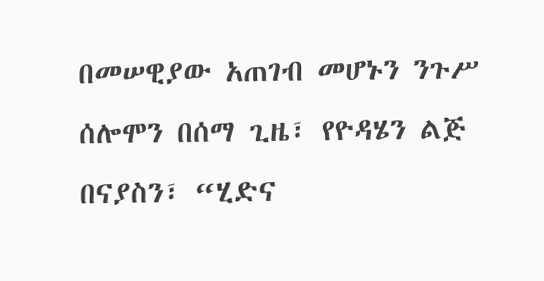በመሠዊያው አጠገብ መሆኑን ንጉሥ ሰሎሞን በሰማ ጊዜ፣ የዮዳሄን ልጅ በናያስን፣ “ሂድና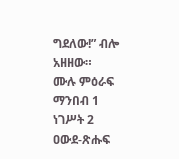ግደለው!” ብሎ አዘዘው።
ሙሉ ምዕራፍ ማንበብ 1 ነገሥት 2
ዐውደ-ጽሑፍ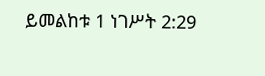ይመልከቱ 1 ነገሥት 2:29